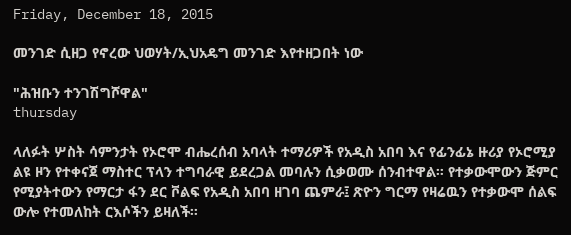Friday, December 18, 2015

መንገድ ሲዘጋ የኖረው ህወሃት/ኢህአዴግ መንገድ እየተዘጋበት ነው

"ሕዝቡን ተንገሽግሾዋል"
thursday

ላለፉት ሦስት ሳምንታት የኦሮሞ ብሔረሰብ አባላት ተማሪዎች የአዲስ አበባ እና የፊንፊኔ ዙሪያ የኦሮሚያ ልዩ ዞን የተቀናጀ ማስተር ፕላን ተግባራዊ ይደረጋል መባሉን ሲቃወሙ ሰንብተዋል። የተቃውሞውን ጅምር የሚያትተውን የማርታ ፋን ደር ቮልፍ የአዲስ አበባ ዘገባ ጨምራ፤ ጽዮን ግርማ የዛሬዉን የተቃውሞ ሰልፍ ውሎ የተመለከት ርእሶችን ይዛለች፡፡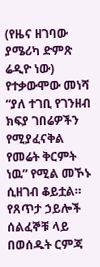(የዜና ዘገባው ያሜሪካ ድምጽ ሬዲዮ ነው)
የተቃውሞው መነሻ  “ያለ ተገቢ የገንዘብ ክፍያ ገበሬዎችን የሚያፈናቅል የመሬት ቅርምት ነዉ” የሚል መኾኑ ሲዘገብ ቆይቷል። የጸጥታ ኃይሎች ሰልፈኞቹ ላይ በወሰዱት ርምጃ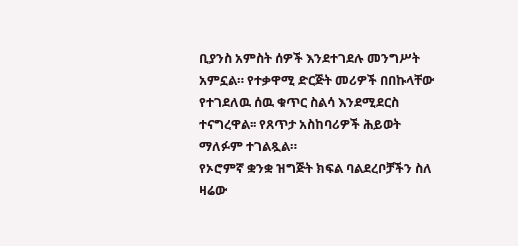ቢያንስ አምስት ሰዎች እንደተገደሉ መንግሥት  አምኗል። የተቃዋሚ ድርጅት መሪዎች በበኩላቸው የተገደለዉ ሰዉ ቁጥር ስልሳ እንደሚደርስ ተናግረዋል፡፡ የጸጥታ አስከባሪዎች ሕይወት ማለፉም ተገልጿል።
የኦሮምኛ ቋንቋ ዝግጅት ክፍል ባልደረቦቻችን ስለ ዛሬው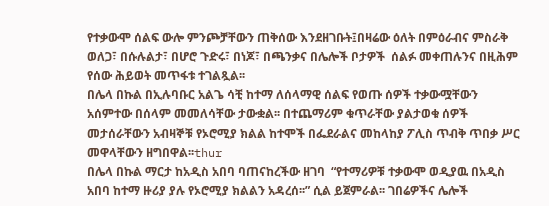የተቃውሞ ሰልፍ ውሎ ምንጮቻቸውን ጠቅሰው እንደዘገቡት፤በዛሬው ዕለት በምዕራብና ምስራቅ ወለጋ፣ በሱሉልታ፣ በሆሮ ጉድሩ፣ በነጆ፣ በጫንቃና በሌሎች ቦታዎች  ሰልፉ መቀጠሉንና በዚሕም የሰው ሕይወት መጥፋቱ ተገልጿል፡፡
በሌላ በኩል በኢሉባቡር አልጌ ሳቺ ከተማ ለሰላማዊ ሰልፍ የወጡ ሰዎች ተቃውሟቸውን አሰምተው በሰላም መመለሳቸው ታውቋል፡፡ በተጨማሪም ቁጥራቸው ያልታወቁ ሰዎች መታሰራቸውን አብዛኞቹ የኦሮሚያ ክልል ከተሞች በፌደራልና መከላከያ ፖሊስ ጥብቅ ጥበቃ ሥር መዋላቸውን ዘግበዋል፡፡thur
በሌላ በኩል ማርታ ከአዲስ አበባ ባጠናከረችው ዘገባ  “የተማሪዎቹ ተቃውሞ ወዲያዉ በአዲስ አበባ ከተማ ዙሪያ ያሉ የኦሮሚያ ክልልን አዳረሰ፡፡” ሲል ይጀምራል፡፡ ገበሬዎችና ሌሎች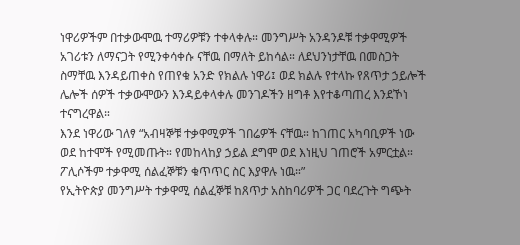ነዋሪዎችም በተቃውሞዉ ተማሪዎቹን ተቀላቀሉ። መንግሥት አንዳንዶቹ ተቃዋሚዎች አገሪቱን ለማናጋት የሚንቀሳቀሱ ናቸዉ በማለት ይከሳል። ለደህንነታቸዉ በመስጋት ስማቸዉ እንዳይጠቀስ የጠየቁ አንድ የክልሉ ነዋሪ፤ ወደ ክልሉ የተላኩ የጸጥታ ኃይሎች ሌሎች ሰዎች ተቃውሞውን እንዳይቀላቀሉ መንገዶችን ዘግቶ እየተቆጣጠረ እንደኾነ ተናግረዋል።
እንደ ነዋሪው ገለፃ “አብዛኞቹ ተቃዋሚዎች ገበሬዎች ናቸዉ። ከገጠር አካባቢዎች ነው ወደ ከተሞች የሚመጡት። የመከላከያ ኃይል ደግሞ ወደ እነዚህ ገጠሮች አምርቷል። ፖሊሶችም ተቃዋሚ ሰልፈኞቹን ቁጥጥር ስር እያዋሉ ነዉ።”
የኢትዮጵያ መንግሥት ተቃዋሚ ሰልፈኞቹ ከጸጥታ አስከባሪዎች ጋር ባደረጉት ግጭት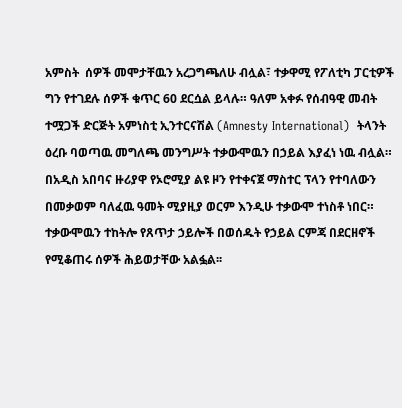አምስት  ሰዎች መሞታቸዉን አረጋግጫለሁ ብሏል፣ ተቃዋሚ የፖለቲካ ፓርቲዎች ግን የተገደሉ ሰዎች ቁጥር 60 ደርሷል ይላሉ። ዓለም አቀፉ የሰብዓዊ መብት ተሟጋች ድርጅት አምነስቲ ኢንተርናሽል (Amnesty International)  ትላንት ዕረቡ ባወጣዉ መግለጫ መንግሥት ተቃውሞዉን በኃይል እያፈነ ነዉ ብሏል።
በአዲስ አበባና ዙሪያዋ የኦሮሚያ ልዩ ዞን የተቀናጀ ማስተር ፕላን የተባለውን በመቃወም ባለፈዉ ዓመት ሚያዚያ ወርም እንዲሁ ተቃውሞ ተነስቶ ነበር። ተቃውሞዉን ተከትሎ የጸጥታ ኃይሎች በወሰዱት የኃይል ርምጃ በደርዘኖች የሚቆጠሩ ሰዎች ሕይወታቸው አልፏል፡፡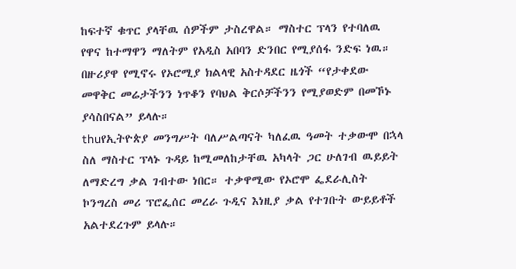ከፍተኛ ቁጥር ያላቸዉ ሰዎችም ታስረዋል። ማስተር ፕላን የተባለዉ የዋና ከተማዋን ማለትም የአዲስ አበባን ድንበር የሚያሰፋ ንድፍ ነዉ። በዙሪያዋ የሚኖሩ የኦሮሚያ ክልላዊ አስተዳደር ዜጎች “የታቀደው መዋቅር መሬታችንን ነጥቆን የባህል ቅርሶቻችንን የሚያወድም በመኾኑ ያሳስበናል” ይላሉ።
thuየኢትዮጵያ መንግሥት ባለሥልጣናት ካለፈዉ ዓመት ተቃውሞ በኋላ ስለ ማስተር ፕላኑ ጉዳይ ከሚመለከታቸዉ አካላት ጋር ሁለገብ ዉይይት ለማድረግ ቃል ገብተው ነበር። ተቃዋሚው የኦሮሞ ፌደራሊስት ኮንግረስ መሪ ፕሮፌሰር መረራ ጉዲና እነዚያ ቃል የተገቡት ውይይቶች አልተደረጉም ይላሉ።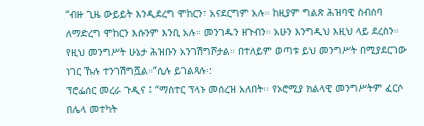“ብዙ ጊዜ ውይይት እንዲደረግ ሞከርን፣ አናደርግም አሉ። ከዚያም ግልጽ ሕዝባዊ ስብሰባ ለማድረግ ሞከርን እሱንም እንቢ አሉ። መንገዱን ዘጉብን። አሁን እንግዲህ እዚህ ላይ ደረስን። የዚህ መንግሥት ሁኔታ ሕዝቡን አንገሽግሾታል። በተለይም ወጣቱ ይህ መንግሥት በሚያደርገው ነገር ኹሉ ተንገሽግሿል።”ሲሉ ይገልጻሉ፡:
ፕሮፌሰር መረራ ጉዲና ፤ “ማስተር ፕላኑ መሰረዝ አለበት፡፡ የኦሮሚያ ክልላዊ መንግሥትም ፈርሶ በሌላ መተካት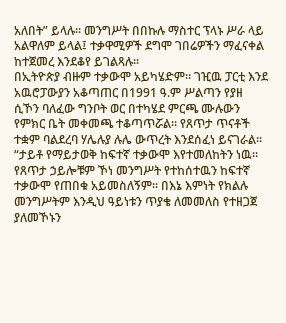አለበት” ይላሉ። መንግሥት በበኩሉ ማስተር ፕላኑ ሥራ ላይ አልዋለም ይላል፤ ተቃዋሚዎች ደግሞ ገበሬዎችን ማፈናቀል ከተጀመረ እንደቆየ ይገልጻሉ።
በኢትዮጵያ ብዙም ተቃውሞ አይካሄድም። ገዢዉ ፓርቲ እንደ አዉሮፓውያን አቆጣጠር በ1991 ዓ.ም ሥልጣን የያዘ ሲኾን ባለፈው ግንቦት ወር በተካሄደ ምርጫ ሙሉውን የምክር ቤት መቀመጫ ተቆጣጥሯል። የጸጥታ ጥናቶች ተቋም ባልደረባ ሃሌሉያ ሉሌ ውጥረት እንደሰፈነ ይናገራል።
“ታይቶ የማይታወቅ ከፍተኛ ተቃውሞ እየተመለከትን ነዉ። የጸጥታ ኃይሎቹም ኾነ መንግሥት የተከሰተዉን ከፍተኛ ተቃውሞ የጠበቁ አይመስለኝም። በእኔ እምነት የክልሉ መንግሥትም እንዲህ ዓይነቱን ጥያቄ ለመመለስ የተዘጋጀ ያለመኾኑን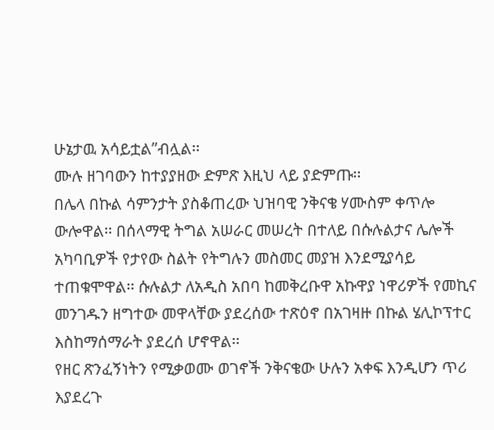ሁኔታዉ አሳይቷል”ብሏል፡፡
ሙሉ ዘገባውን ከተያያዘው ድምጽ እዚህ ላይ ያድምጡ፡፡
በሌላ በኩል ሳምንታት ያስቆጠረው ህዝባዊ ንቅናቄ ሃሙስም ቀጥሎ ውሎዋል፡፡ በሰላማዊ ትግል አሠራር መሠረት በተለይ በሱሉልታና ሌሎች አካባቢዎች የታየው ስልት የትግሉን መስመር መያዝ እንደሚያሳይ ተጠቁሞዋል፡፡ ሱሉልታ ለአዲስ አበባ ከመቅረቡዋ አኩዋያ ነዋሪዎች የመኪና መንገዱን ዘግተው መዋላቸው ያደረሰው ተጽዕኖ በአገዛዙ በኩል ሄሊኮፕተር እስከማሰማራት ያደረሰ ሆኖዋል፡፡
የዘር ጽንፈኝነትን የሚቃወሙ ወገኖች ንቅናቄው ሁሉን አቀፍ እንዲሆን ጥሪ እያደረጉ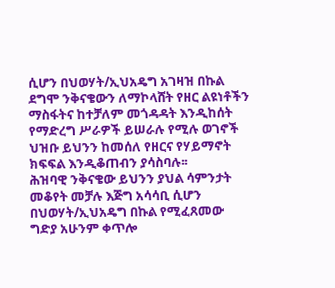ሲሆን በህወሃት/ኢህአዴግ አገዛዝ በኩል ደግሞ ንቅናቄውን ለማኮላሸት የዘር ልዩነቶችን ማስፋትና ከተቻለም መጎዳዳት እንዲከሰት የማድረግ ሥራዎች ይሠራሉ የሚሉ ወገኖች ህዝቡ ይህንን ከመሰለ የዘርና የሃይማኖት ክፍፍል እንዲቆጠብን ያሳስባሉ፡፡
ሕዝባዊ ንቅናቄው ይህንን ያህል ሳምንታት መቆየት መቻሉ እጅግ አሳሳቢ ሲሆን በህወሃት/ኢህአዴግ በኩል የሚፈጸመው ግድያ አሁንም ቀጥሎ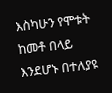እስካሁን የሞቱት ከመቶ በላይ እንደሆኑ በተለያዩ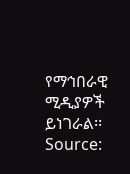የማኅበራዊ ሚዲያዎች ይነገራል፡፡
Source: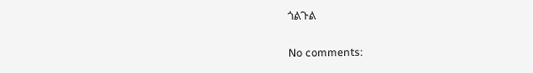ጎልጉል

No comments: